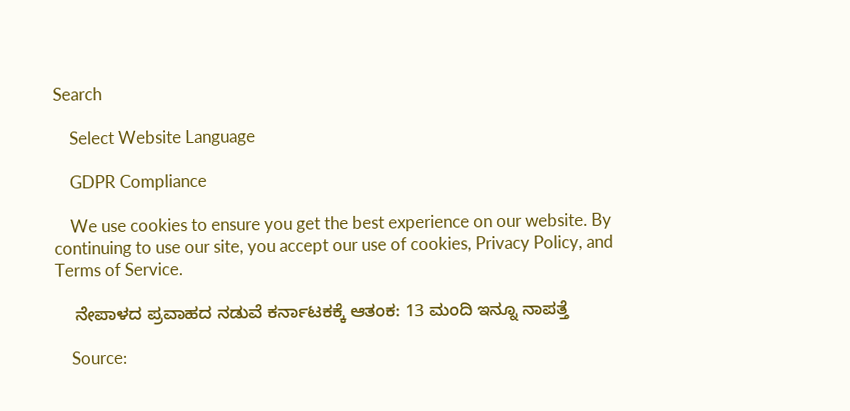Search

    Select Website Language

    GDPR Compliance

    We use cookies to ensure you get the best experience on our website. By continuing to use our site, you accept our use of cookies, Privacy Policy, and Terms of Service.

    ನೇಪಾಳದ ಪ್ರವಾಹದ ನಡುವೆ ಕರ್ನಾಟಕಕ್ಕೆ ಆತಂಕ: 13 ಮಂದಿ ಇನ್ನೂ ನಾಪತ್ತೆ

    Source: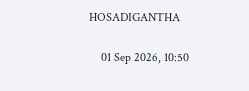HOSADIGANTHA

    01 Sep 2026, 10:50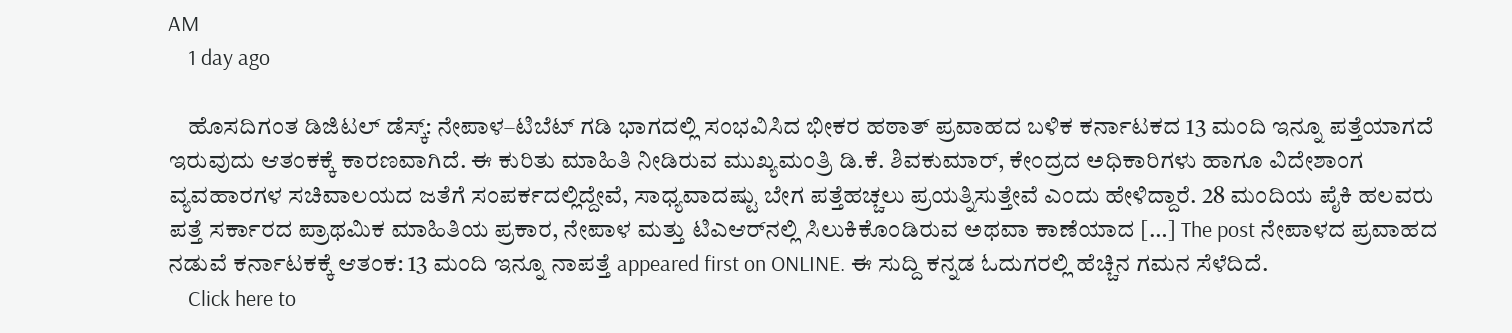AM
    1 day ago

    ಹೊಸದಿಗಂತ ಡಿಜಿಟಲ್ ಡೆಸ್ಕ್: ನೇಪಾಳ–ಟಿಬೆಟ್ ಗಡಿ ಭಾಗದಲ್ಲಿ ಸಂಭವಿಸಿದ ಭೀಕರ ಹಠಾತ್ ಪ್ರವಾಹದ ಬಳಿಕ ಕರ್ನಾಟಕದ 13 ಮಂದಿ ಇನ್ನೂ ಪತ್ತೆಯಾಗದೆ ಇರುವುದು ಆತಂಕಕ್ಕೆ ಕಾರಣವಾಗಿದೆ. ಈ ಕುರಿತು ಮಾಹಿತಿ ನೀಡಿರುವ ಮುಖ್ಯಮಂತ್ರಿ ಡಿ.ಕೆ. ಶಿವಕುಮಾರ್, ಕೇಂದ್ರದ ಅಧಿಕಾರಿಗಳು ಹಾಗೂ ವಿದೇಶಾಂಗ ವ್ಯವಹಾರಗಳ ಸಚಿವಾಲಯದ ಜತೆಗೆ ಸಂಪರ್ಕದಲ್ಲಿದ್ದೇವೆ, ಸಾಧ್ಯವಾದಷ್ಟು ಬೇಗ ಪತ್ತೆಹಚ್ಚಲು ಪ್ರಯತ್ನಿಸುತ್ತೇವೆ ಎಂದು ಹೇಳಿದ್ದಾರೆ. 28 ಮಂದಿಯ ಪೈಕಿ ಹಲವರು ಪತ್ತೆ ಸರ್ಕಾರದ ಪ್ರಾಥಮಿಕ ಮಾಹಿತಿಯ ಪ್ರಕಾರ, ನೇಪಾಳ ಮತ್ತು ಟಿಎಆರ್‌ನಲ್ಲಿ ಸಿಲುಕಿಕೊಂಡಿರುವ ಅಥವಾ ಕಾಣೆಯಾದ […] The post ನೇಪಾಳದ ಪ್ರವಾಹದ ನಡುವೆ ಕರ್ನಾಟಕಕ್ಕೆ ಆತಂಕ: 13 ಮಂದಿ ಇನ್ನೂ ನಾಪತ್ತೆ appeared first on ONLINE. ಈ ಸುದ್ದಿ ಕನ್ನಡ ಓದುಗರಲ್ಲಿ ಹೆಚ್ಚಿನ ಗಮನ ಸೆಳೆದಿದೆ.
    Click here to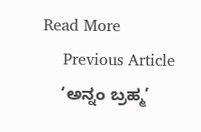Read More
    Previous Article
    ‘ಅನ್ನಂ ಬ್ರಹ್ಮ’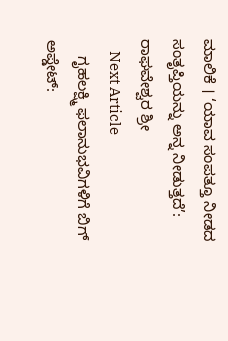ಮಾಲಿಕೆ । ‘ಯಾವ ಸಂಪತ್ತೂ ನೀಡದ ಸಂತೃಪ್ತಿಯನ್ನು ಅನ್ನ ನೀಡುತ್ತದೆ’: ರಾಘವೇಶ್ವರ ಶ್ರೀ
    Next Article
    ಗೃಹಲಕ್ಷ್ಮಿ ಫಲಾನುಭವಿಗಳಿಗೆ ಬಿಗ್ ಅಪ್ಡೇಟ್: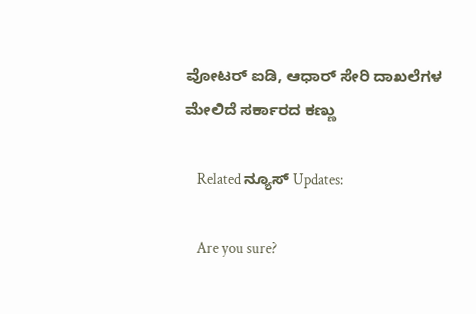ವೋಟರ್‌ ಐಡಿ, ಆಧಾರ್‌ ಸೇರಿ ದಾಖಲೆಗಳ ಮೇಲಿದೆ ಸರ್ಕಾರದ ಕಣ್ಣು

    Related ನ್ಯೂಸ್ Updates:

    Are you sure?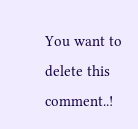You want to delete this comment..!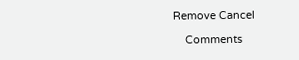Remove Cancel

    Comments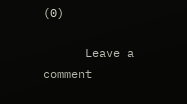(0)

      Leave a comment